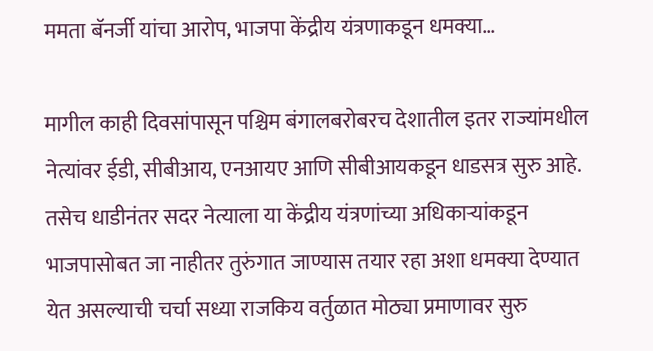ममता बॅनर्जी यांचा आरोप, भाजपा केंद्रीय यंत्रणाकडून धमक्या…

मागील काही दिवसांपासून पश्चिम बंगालबरोबरच देशातील इतर राज्यांमधील नेत्यांवर ईडी, सीबीआय, एनआयए आणि सीबीआयकडून धाडसत्र सुरु आहे. तसेच धाडीनंतर सदर नेत्याला या केंद्रीय यंत्रणांच्या अधिकाऱ्यांकडून भाजपासोबत जा नाहीतर तुरुंगात जाण्यास तयार रहा अशा धमक्या देण्यात येत असल्याची चर्चा सध्या राजकिय वर्तुळात मोठ्या प्रमाणावर सुरु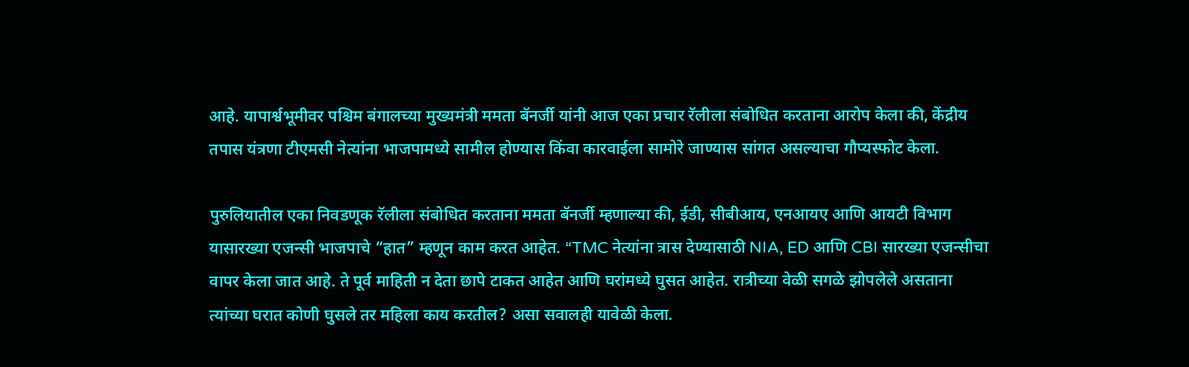आहे. यापार्श्वभूमीवर पश्चिम बंगालच्या मुख्यमंत्री ममता बॅनर्जी यांनी आज एका प्रचार रॅलीला संबोधित करताना आरोप केला की, केंद्रीय तपास यंत्रणा टीएमसी नेत्यांना भाजपामध्ये सामील होण्यास किंवा कारवाईला सामोरे जाण्यास सांगत असल्याचा गौप्यस्फोट केला.

पुरुलियातील एका निवडणूक रॅलीला संबोधित करताना ममता बॅनर्जी म्हणाल्या की, ईडी, सीबीआय, एनआयए आणि आयटी विभाग यासारख्या एजन्सी भाजपाचे “हात” म्हणून काम करत आहेत. “TMC नेत्यांना त्रास देण्यासाठी NIA, ED आणि CBI सारख्या एजन्सीचा वापर केला जात आहे. ते पूर्व माहिती न देता छापे टाकत आहेत आणि घरांमध्ये घुसत आहेत. रात्रीच्या वेळी सगळे झोपलेले असताना त्यांच्या घरात कोणी घुसले तर महिला काय करतील? असा सवालही यावेळी केला.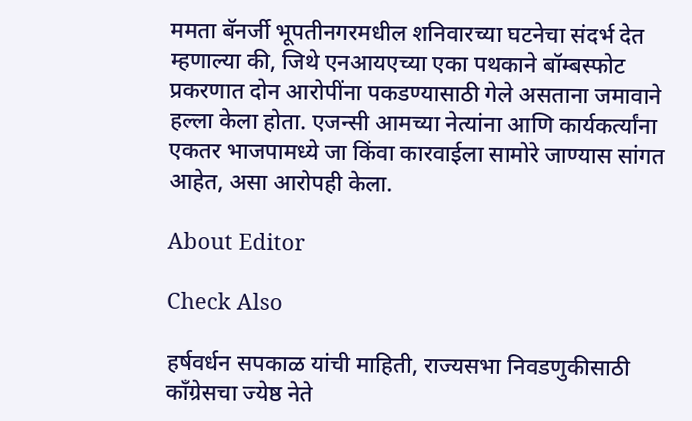ममता बॅनर्जी भूपतीनगरमधील शनिवारच्या घटनेचा संदर्भ देत म्हणाल्या की, जिथे एनआयएच्या एका पथकाने बॉम्बस्फोट प्रकरणात दोन आरोपींना पकडण्यासाठी गेले असताना जमावाने हल्ला केला होता. एजन्सी आमच्या नेत्यांना आणि कार्यकर्त्यांना एकतर भाजपामध्ये जा किंवा कारवाईला सामोरे जाण्यास सांगत आहेत, असा आरोपही केला.

About Editor

Check Also

हर्षवर्धन सपकाळ यांची माहिती, राज्यसभा निवडणुकीसाठी काँग्रेसचा ज्येष्ठ नेते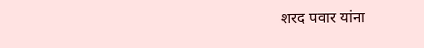शरद पवार यांना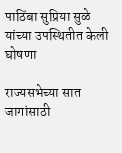पाठिंबा सुप्रिया सुळे यांच्या उपस्थितीत केली घोषणा

राज्यसभेच्या सात जागांसाठी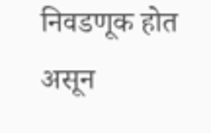निवडणूक होत असून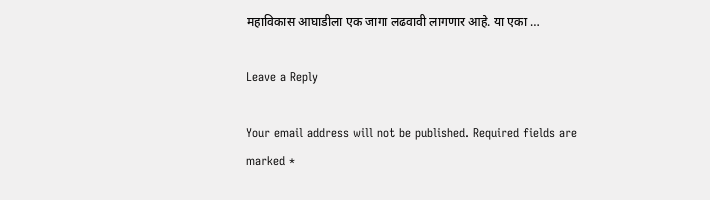महाविकास आघाडीला एक जागा लढवावी लागणार आहे. या एका …

Leave a Reply

Your email address will not be published. Required fields are marked *